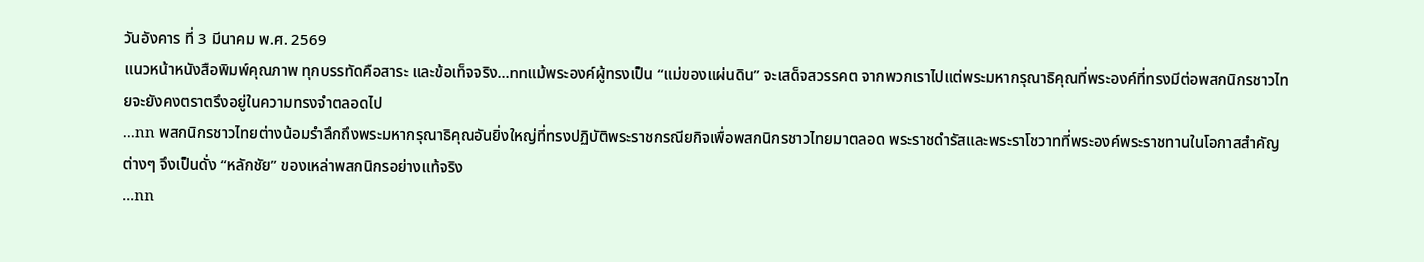วันอังคาร ที่ 3 มีนาคม พ.ศ. 2569
แนวหน้าหนังสือพิมพ์คุณภาพ ทุกบรรทัดคือสาระ และข้อเท็จจริง...nnแม้พระองค์ผู้ทรงเป็น “แม่ของแผ่นดิน” จะเสด็จสวรรคต จากพวกเราไปแต่พระมหากรุณาธิคุณที่พระองค์ที่ทรงมีต่อพสกนิกรชาวไทยจะยังคงตราตรึงอยู่ในความทรงจำตลอดไป
...nn พสกนิกรชาวไทยต่างน้อมรำลึกถึงพระมหากรุณาธิคุณอันยิ่งใหญ่ที่ทรงปฏิบัติพระราชกรณียกิจเพื่อพสกนิกรชาวไทยมาตลอด พระราชดำรัสและพระราโชวาทที่พระองค์พระราชทานในโอกาสสำคัญต่างๆ จึงเป็นดั่ง “หลักชัย” ของเหล่าพสกนิกรอย่างแท้จริง
...nn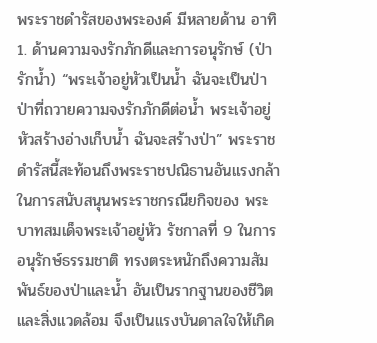พระราชดำรัสของพระองค์ มีหลายด้าน อาทิ 1. ด้านความจงรักภักดีและการอนุรักษ์ (ป่ารักน้ำ) “พระเจ้าอยู่หัวเป็นน้ำ ฉันจะเป็นป่า ป่าที่ถวายความจงรักภักดีต่อน้ำ พระเจ้าอยู่หัวสร้างอ่างเก็บน้ำ ฉันจะสร้างป่า” พระราชดำรัสนี้สะท้อนถึงพระราชปณิธานอันแรงกล้าในการสนับสนุนพระราชกรณียกิจของ พระบาทสมเด็จพระเจ้าอยู่หัว รัชกาลที่ 9 ในการอนุรักษ์ธรรมชาติ ทรงตระหนักถึงความสัมพันธ์ของป่าและน้ำ อันเป็นรากฐานของชีวิตและสิ่งแวดล้อม จึงเป็นแรงบันดาลใจให้เกิด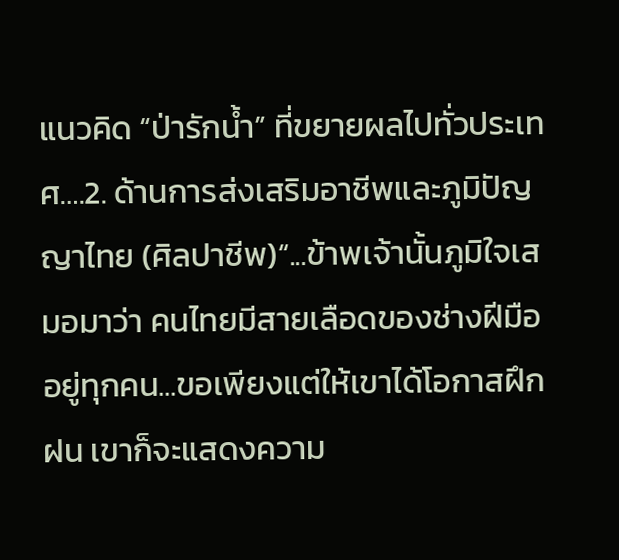แนวคิด “ป่ารักน้ำ” ที่ขยายผลไปทั่วประเทศ….2. ด้านการส่งเสริมอาชีพและภูมิปัญญาไทย (ศิลปาชีพ)“...ข้าพเจ้านั้นภูมิใจเสมอมาว่า คนไทยมีสายเลือดของช่างฝีมืออยู่ทุกคน...ขอเพียงแต่ให้เขาได้โอกาสฝึกฝน เขาก็จะแสดงความ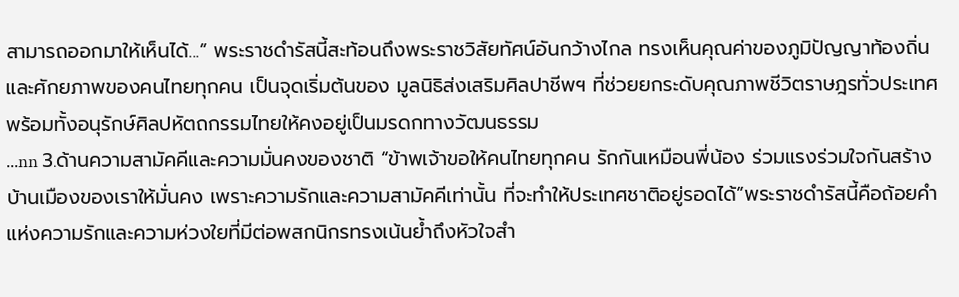สามารถออกมาให้เห็นได้...” พระราชดำรัสนี้สะท้อนถึงพระราชวิสัยทัศน์อันกว้างไกล ทรงเห็นคุณค่าของภูมิปัญญาท้องถิ่นและศักยภาพของคนไทยทุกคน เป็นจุดเริ่มต้นของ มูลนิธิส่งเสริมศิลปาชีพฯ ที่ช่วยยกระดับคุณภาพชีวิตราษฎรทั่วประเทศ พร้อมทั้งอนุรักษ์ศิลปหัตถกรรมไทยให้คงอยู่เป็นมรดกทางวัฒนธรรม
...nn 3.ด้านความสามัคคีและความมั่นคงของชาติ “ข้าพเจ้าขอให้คนไทยทุกคน รักกันเหมือนพี่น้อง ร่วมแรงร่วมใจกันสร้างบ้านเมืองของเราให้มั่นคง เพราะความรักและความสามัคคีเท่านั้น ที่จะทำให้ประเทศชาติอยู่รอดได้”พระราชดำรัสนี้คือถ้อยคำแห่งความรักและความห่วงใยที่มีต่อพสกนิกรทรงเน้นย้ำถึงหัวใจสำ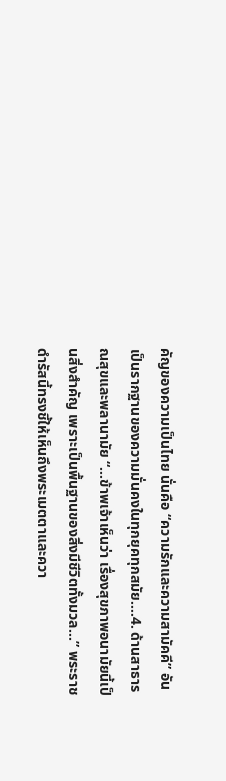คัญของความเป็นไทย นั่นคือ “ความรักและความสามัคคี” อันเป็นรากฐานของความมั่นคงในทุกยุคทุกสมัย....4. ด้านสาธารณสุขและพลานามัย “...ข้าพเจ้าเห็นว่า เรื่องสุขภาพอนามัยนี้เป็นสิ่งสำคัญ เพราะเป็นพื้นฐานของสิ่งมีชีวิตทั้งมวล...” พระราชดำรัสนี้ทรงชี้ให้เห็นถึงพระเมตตาและควา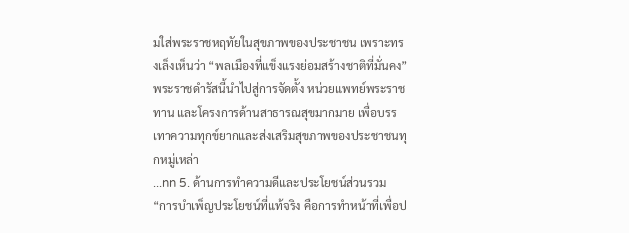มใส่พระราชหฤทัยในสุขภาพของประชาชน เพราะทรงเล็งเห็นว่า “พลเมืองที่แข็งแรงย่อมสร้างชาติที่มั่นคง” พระราชดำรัสนี้นำไปสู่การจัดตั้ง หน่วยแพทย์พระราชทาน และโครงการด้านสาธารณสุขมากมาย เพื่อบรรเทาความทุกข์ยากและส่งเสริมสุขภาพของประชาชนทุกหมู่เหล่า
...nn 5. ด้านการทำความดีและประโยชน์ส่วนรวม “การบำเพ็ญประโยชน์ที่แท้จริง คือการทำหน้าที่เพื่อป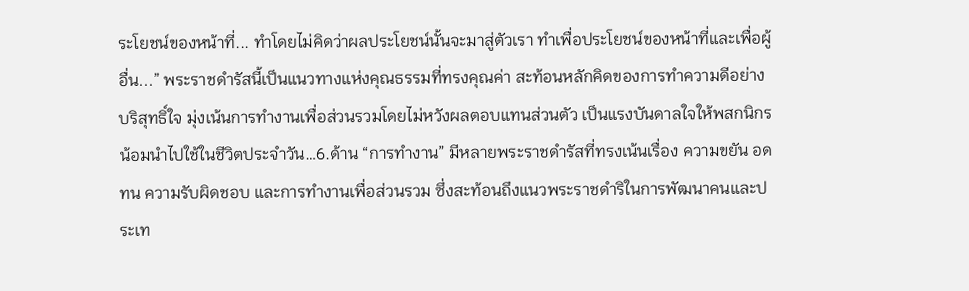ระโยชน์ของหน้าที่... ทำโดยไม่คิดว่าผลประโยชน์นั้นจะมาสู่ตัวเรา ทำเพื่อประโยชน์ของหน้าที่และเพื่อผู้อื่น...” พระราชดำรัสนี้เป็นแนวทางแห่งคุณธรรมที่ทรงคุณค่า สะท้อนหลักคิดของการทำความดีอย่างบริสุทธิ์ใจ มุ่งเน้นการทำงานเพื่อส่วนรวมโดยไม่หวังผลตอบแทนส่วนตัว เป็นแรงบันดาลใจให้พสกนิกรน้อมนำไปใช้ในชีวิตประจำวัน…6.ด้าน “การทำงาน” มีหลายพระราชดำรัสที่ทรงเน้นเรื่อง ความขยัน อดทน ความรับผิดชอบ และการทำงานเพื่อส่วนรวม ซึ่งสะท้อนถึงแนวพระราชดำริในการพัฒนาคนและประเท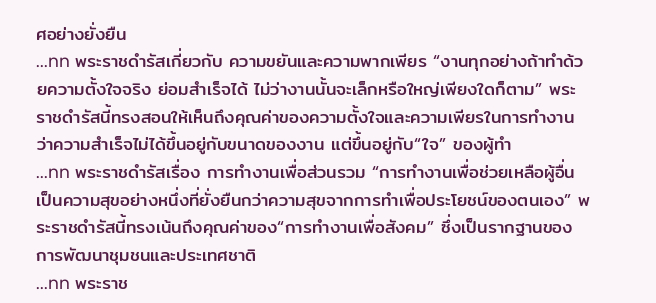ศอย่างยั่งยืน
...nn พระราชดำรัสเกี่ยวกับ ความขยันและความพากเพียร “งานทุกอย่างถ้าทำด้วยความตั้งใจจริง ย่อมสำเร็จได้ ไม่ว่างานนั้นจะเล็กหรือใหญ่เพียงใดก็ตาม” พระราชดำรัสนี้ทรงสอนให้เห็นถึงคุณค่าของความตั้งใจและความเพียรในการทำงานว่าความสำเร็จไม่ได้ขึ้นอยู่กับขนาดของงาน แต่ขึ้นอยู่กับ“ใจ” ของผู้ทำ
...nn พระราชดำรัสเรื่อง การทำงานเพื่อส่วนรวม “การทำงานเพื่อช่วยเหลือผู้อื่น เป็นความสุขอย่างหนึ่งที่ยั่งยืนกว่าความสุขจากการทำเพื่อประโยชน์ของตนเอง” พระราชดำรัสนี้ทรงเน้นถึงคุณค่าของ“การทำงานเพื่อสังคม” ซึ่งเป็นรากฐานของการพัฒนาชุมชนและประเทศชาติ
...nn พระราช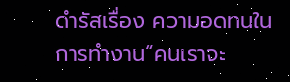ดำรัสเรื่อง ความอดทนในการทำงาน“คนเราจะ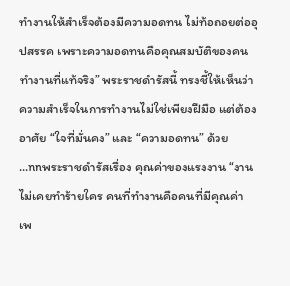ทำงานให้สำเร็จต้องมีความอดทน ไม่ท้อถอยต่ออุปสรรค เพราะความอดทนคือคุณสมบัติของคนทำงานที่แท้จริง” พระราชดำรัสนี้ ทรงชี้ให้เห็นว่าความสำเร็จในการทำงานไม่ใช่เพียงฝีมือ แต่ต้องอาศัย “ใจที่มั่นคง” และ “ความอดทน” ด้วย
...nnพระราชดำรัสเรื่อง คุณค่าของแรงงาน “งานไม่เคยทำร้ายใคร คนที่ทำงานคือคนที่มีคุณค่า เพ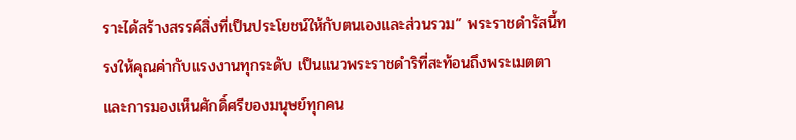ราะได้สร้างสรรค์สิ่งที่เป็นประโยชน์ให้กับตนเองและส่วนรวม” พระราชดำรัสนี้ทรงให้คุณค่ากับแรงงานทุกระดับ เป็นแนวพระราชดำริที่สะท้อนถึงพระเมตตาและการมองเห็นศักดิ์ศรีของมนุษย์ทุกคน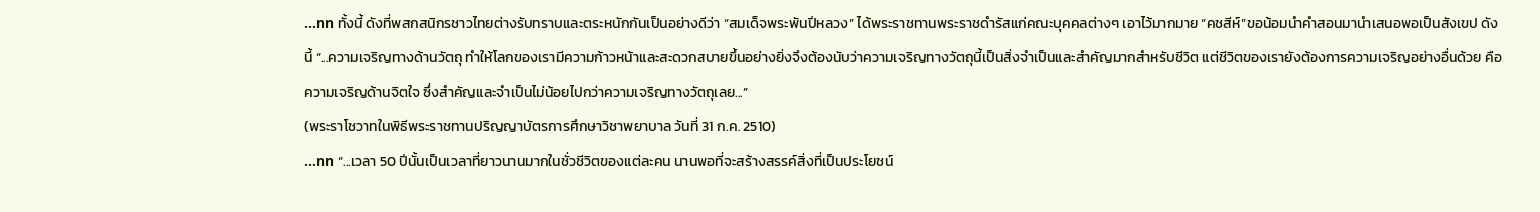...nn ทั้งนี้ ดังที่พสกสนิกรชาวไทยต่างรับทราบและตระหนักกันเป็นอย่างดีว่า “สมเด็จพระพันปีหลวง” ได้พระราชทานพระราชดำรัสแก่คณะบุคคลต่างๆ เอาไว้มากมาย “คชสีห์”ขอน้อมนำคำสอนมานำเสนอพอเป็นสังเขป ดังนี้ “...ความเจริญทางด้านวัตถุ ทำให้โลกของเรามีความก้าวหน้าและสะดวกสบายขึ้นอย่างยิ่งจึงต้องนับว่าความเจริญทางวัตถุนี้เป็นสิ่งจำเป็นและสำคัญมากสำหรับชีวิต แต่ชีวิตของเรายังต้องการความเจริญอย่างอื่นด้วย คือความเจริญด้านจิตใจ ซึ่งสำคัญและจำเป็นไม่น้อยไปกว่าความเจริญทางวัตถุเลย...”
(พระราโชวาทในพิธีพระราชทานปริญญาบัตรการศึกษาวิชาพยาบาล วันที่ 31 ก.ค. 2510)
...nn “...เวลา 50 ปีนั้นเป็นเวลาที่ยาวนานมากในชั่วชีวิตของแต่ละคน นานพอที่จะสร้างสรรค์สิ่งที่เป็นประโยชน์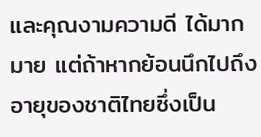และคุณงามความดี ได้มากมาย แต่ถ้าหากย้อนนึกไปถึงอายุของชาติไทยซึ่งเป็น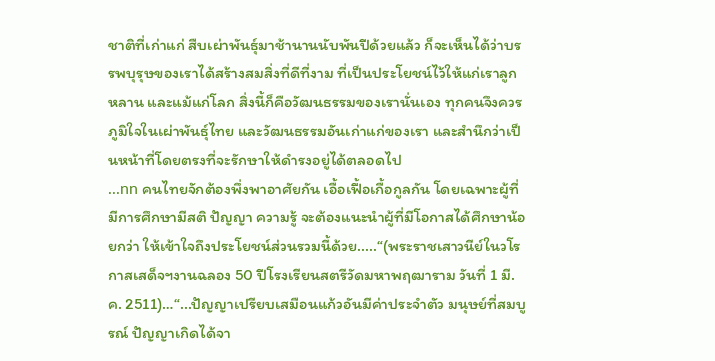ชาติที่เก่าแก่ สืบเผ่าพันธุ์มาช้านานนับพันปีด้วยแล้ว ก็จะเห็นได้ว่าบรรพบุรุษของเราได้สร้างสมสิ่งที่ดีที่งาม ที่เป็นประโยชน์ไว้ให้แก่เราลูกหลาน และแม้แก่โลก สิ่งนี้ก็คือวัฒนธรรมของเรานั่นเอง ทุกคนจึงควรภูมิใจในเผ่าพันธุ์ไทย และวัฒนธรรมอันเก่าแก่ของเรา และสำนึกว่าเป็นหน้าที่โดยตรงที่จะรักษาให้ดำรงอยู่ได้ตลอดไป
...nn คนไทยจักต้องพึ่งพาอาศัยกัน เอื้อเฟื้อเกื้อกูลกัน โดยเฉพาะผู้ที่มีการศึกษามีสติ ปัญญา ความรู้ จะต้องแนะนำผู้ที่มีโอกาสได้ศึกษาน้อยกว่า ให้เข้าใจถึงประโยชน์ส่วนรวมนี้ด้วย.....“(พระราชเสาวนีย์ในวโรกาสเสด็จฯงานฉลอง 50 ปีโรงเรียนสตรีวัดมหาพฤฒาราม วันที่ 1 มี.ค. 2511)…“...ปัญญาเปรียบเสมือนแก้วอันมีค่าประจำตัว มนุษย์ที่สมบูรณ์ ปัญญาเกิดได้จา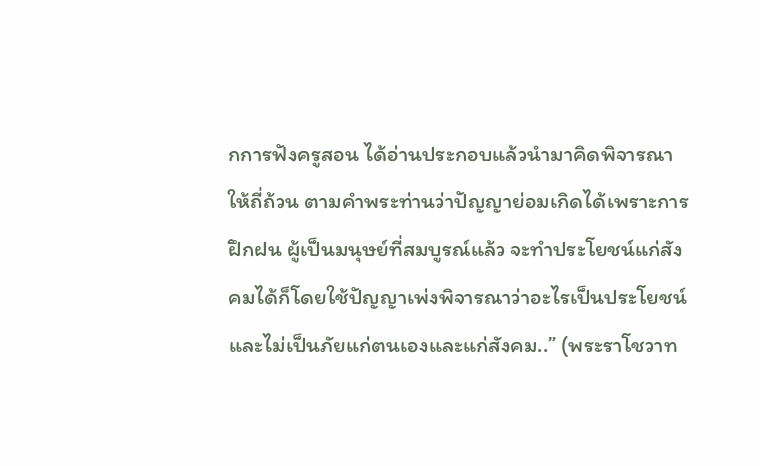กการฟังครูสอน ได้อ่านประกอบแล้วนำมาคิดพิจารณาให้ถี่ถ้วน ตามคำพระท่านว่าปัญญาย่อมเกิดได้เพราะการฝึกฝน ผู้เป็นมนุษย์ที่สมบูรณ์แล้ว จะทำประโยชน์แก่สังคมได้ก็โดยใช้ปัญญาเพ่งพิจารณาว่าอะไรเป็นประโยชน์และไม่เป็นภัยแก่ตนเองและแก่สังคม..” (พระราโชวาท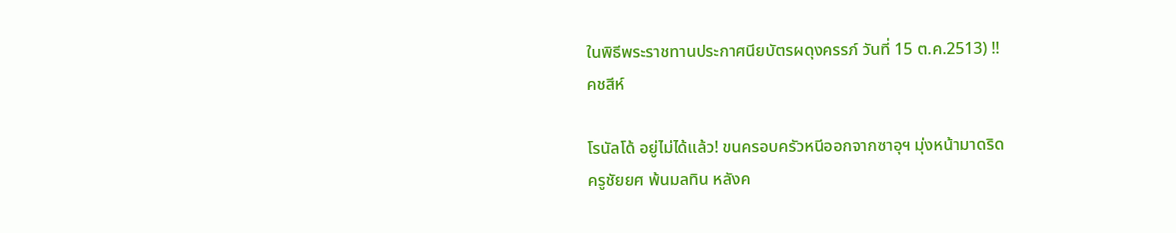ในพิธีพระราชทานประกาศนียบัตรผดุงครรภ์ วันที่ 15 ต.ค.2513) !!
คชสีห์

โรนัลโด้ อยู่ไม่ได้แล้ว! ขนครอบครัวหนีออกจากซาอุฯ มุ่งหน้ามาดริด
ครูชัยยศ พ้นมลทิน หลังค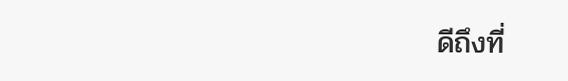ดีถึงที่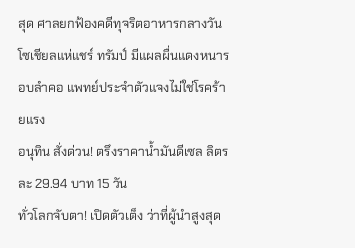สุด ศาลยกฟ้องคดีทุจริตอาหารกลางวัน
โซเชียลแห่แชร์ ทรัมป์ มีแผลผื่นแดงหนารอบลำคอ แพทย์ประจำตัวแจงไม่ใช่โรคร้ายแรง
อนุทิน สั่งด่วน! ตรึงราคาน้ำมันดีเซล ลิตรละ 29.94 บาท 15 วัน
ทั่วโลกจับตา! เปิดตัวเต็ง ว่าที่ผู้นำสูงสุด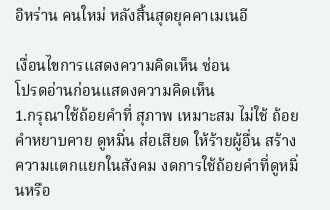อิหร่าน คนใหม่ หลังสิ้นสุดยุคคาเมเนอี

เงื่อนไขการแสดงความคิดเห็น ซ่อน
โปรดอ่านก่อนแสดงความคิดเห็น
1.กรุณาใช้ถ้อยคำที่ สุภาพ เหมาะสม ไม่ใช้ ถ้อยคำหยาบคาย ดูหมิ่น ส่อเสียด ให้ร้ายผู้อื่น สร้างความแตกแยกในสังคม งดการใช้ถ้อยคำที่ดูหมิ่นหรือ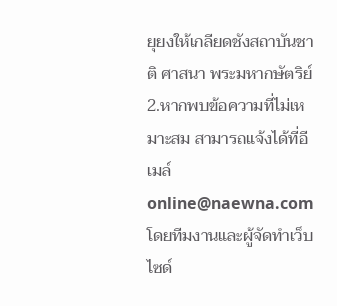ยุยงให้เกลียดชังสถาบันชาติ ศาสนา พระมหากษัตริย์
2.หากพบข้อความที่ไม่เหมาะสม สามารถแจ้งได้ที่อีเมล์ online@naewna.com โดยทีมงานและผู้จัดทำเว็บไซด์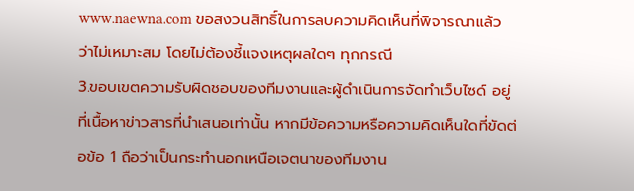www.naewna.com ขอสงวนสิทธิ์ในการลบความคิดเห็นที่พิจารณาแล้วว่าไม่เหมาะสม โดยไม่ต้องชี้แจงเหตุผลใดๆ ทุกกรณี
3.ขอบเขตความรับผิดชอบของทีมงานและผู้ดำเนินการจัดทำเว็บไซด์ อยู่ที่เนื้อหาข่าวสารที่นำเสนอเท่านั้น หากมีข้อความหรือความคิดเห็นใดที่ขัดต่อข้อ 1 ถือว่าเป็นกระทำนอกเหนือเจตนาของทีมงาน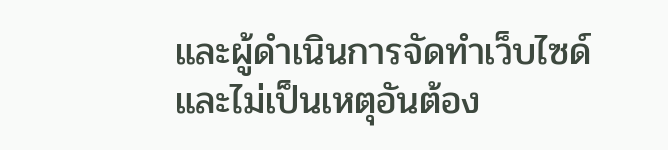และผู้ดำเนินการจัดทำเว็บไซด์ และไม่เป็นเหตุอันต้อง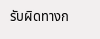รับผิดทางก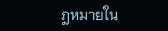ฎหมายใน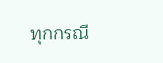ทุกกรณี